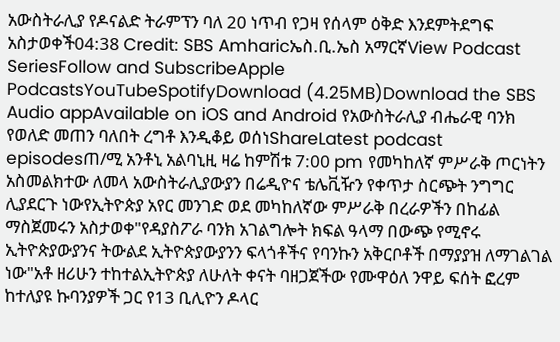አውስትራሊያ የዶናልድ ትራምፕን ባለ 20 ነጥብ የጋዛ የሰላም ዕቅድ እንደምትደግፍ አስታወቀች04:38 Credit: SBS Amharicኤስ.ቢ.ኤስ አማርኛView Podcast SeriesFollow and SubscribeApple PodcastsYouTubeSpotifyDownload (4.25MB)Download the SBS Audio appAvailable on iOS and Android የአውስትራሊያ ብሔራዊ ባንክ የወለድ መጠን ባለበት ረግቶ እንዲቆይ ወሰነShareLatest podcast episodesጠ/ሚ አንቶኒ አልባኒዚ ዛሬ ከምሽቱ 7:00 pm የመካከለኛ ምሥራቅ ጦርነትን አስመልክተው ለመላ አውስትራሊያውያን በሬዲዮና ቴሌቪዥን የቀጥታ ስርጭት ንግግር ሊያደርጉ ነውየኢትዮጵያ አየር መንገድ ወደ መካከለኛው ምሥራቅ በረራዎችን በከፊል ማስጀመሩን አስታወቀ"የዳያስፖራ ባንክ አገልግሎት ክፍል ዓላማ በውጭ የሚኖሩ ኢትዮጵያውያንና ትውልደ ኢትዮጵያውያንን ፍላጎቶችና የባንኩን አቅርቦቶች በማያያዝ ለማገልገል ነው"አቶ ዘሪሁን ተከተልኢትዮጵያ ለሁለት ቀናት ባዘጋጀችው የሙዋዕለ ንዋይ ፍሰት ፎረም ከተለያዩ ኩባንያዎች ጋር የ13 ቢሊዮን ዶላር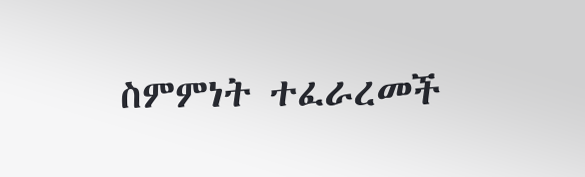ስምምነት ተፈራረመች